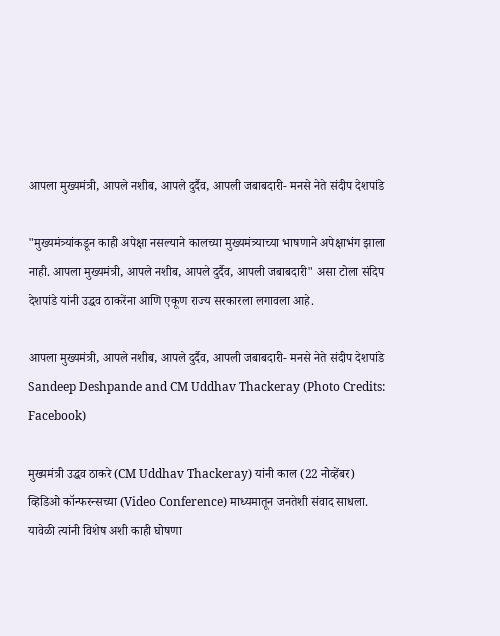आपला मुख्यमंत्री, आपले नशीब, आपले दुर्दैव, आपली जबाबदारी- मनसे नेते संदीप देशपांडे

"मुख्यमंत्र्यांकडून काही अपेक्षा नसल्याने कालच्या मुख्यमंत्र्याच्या भाषणाने अपेक्षाभंग झाला नाही. आपला मुख्यमंत्री, आपले नशीब, आपले दुर्दैव, आपली जबाबदारी" असा टोला संदिप देशपांडे यांनी उद्धव ठाकरेंना आणि एकूण राज्य सरकारला लगावला आहे.

आपला मुख्यमंत्री, आपले नशीब, आपले दुर्दैव, आपली जबाबदारी- मनसे नेते संदीप देशपांडे
Sandeep Deshpande and CM Uddhav Thackeray (Photo Credits: Facebook)

मुख्यमंत्री उद्धव ठाकरे (CM Uddhav Thackeray) यांनी काल (22 नोव्हेंबर) व्हिडिओ कॉन्फरन्सच्या (Video Conference) माध्यमातून जनतेशी संवाद साधला. यावेळी त्यांनी विशेष अशी काही घोषणा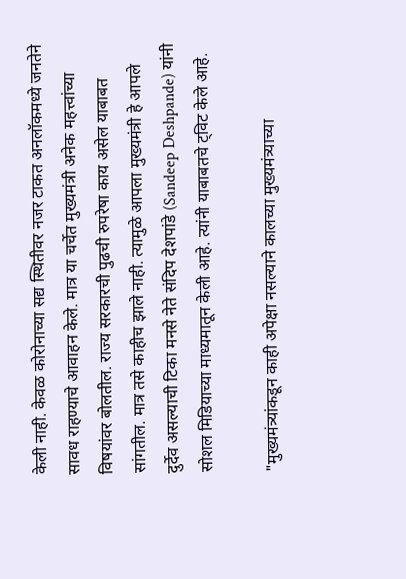केली नाही. केवळ कोरोनाच्या सद्य स्थितीवर नजर टाकत अनलॉकमध्ये जनतेने सावध राहण्याचे आवाहन केले. मात्र या चर्चेत मुख्यमंत्री अनेक महत्त्वांच्या विषयांवर बोलतील. राज्य सरकारची पुढची रुपरेषा काय असेल याबाबत सांगतील. मात्र तसे काहीच झाले नाही. त्यामुळे आपला मुख्यमंत्री हे आपले दुर्देव असल्याची टिका मनसे नेते संदिप देशपांडे (Sandeep Deshpande) यांनी सोशल मिडियाच्या माध्यमातून केली आहे. त्यांनी याबाबतचे ट्विट केले आहे.

"मुख्यमंत्र्यांकडून काही अपेक्षा नसल्याने कालच्या मुख्यमंत्र्याच्या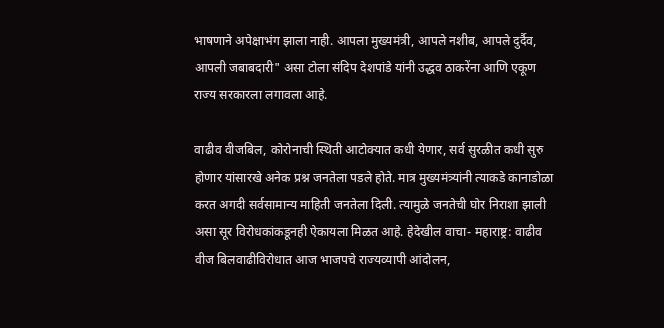भाषणाने अपेक्षाभंग झाला नाही. आपला मुख्यमंत्री, आपले नशीब, आपले दुर्दैव, आपली जबाबदारी" असा टोला संदिप देशपांडे यांनी उद्धव ठाकरेंना आणि एकूण राज्य सरकारला लगावला आहे.

वाढीव वीजबिल, कोरोनाची स्थिती आटोक्यात कधी येणार, सर्व सुरळीत कधी सुरु होणार यांसारखे अनेक प्रश्न जनतेला पडले होते. मात्र मुख्यमंत्र्यांनी त्याकडे कानाडोळा करत अगदी सर्वसामान्य माहिती जनतेला दिली. त्यामुळे जनतेची घोर निराशा झाली असा सूर विरोधकांकडूनही ऐकायला मिळत आहे. हेदेखील वाचा- महाराष्ट्र: वाढीव वीज बिलवाढीविरोधात आज भाजपचे राज्यव्यापी आंदोलन,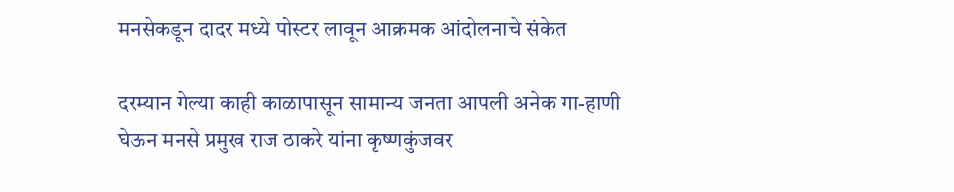मनसेकडून दादर मध्ये पोस्टर लावून आक्रमक आंदोलनाचे संकेत

दरम्यान गेल्या काही काळापासून सामान्य जनता आपली अनेक गा-हाणी घेऊन मनसे प्रमुख राज ठाकरे यांना कृष्णकुंजवर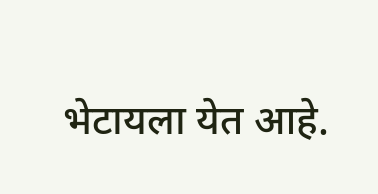भेटायला येत आहे.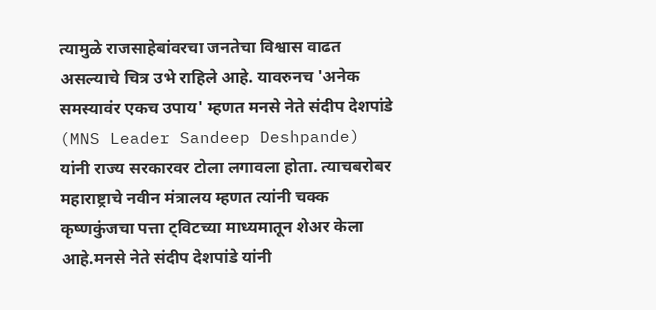त्यामुळे राजसाहेबांवरचा जनतेचा विश्वास वाढत असल्याचे चित्र उभे राहिले आहे. यावरुनच 'अनेक समस्यावंर एकच उपाय' म्हणत मनसे नेते संदीप देशपांडे (MNS Leader Sandeep Deshpande) यांनी राज्य सरकारवर टोला लगावला होता. त्याचबरोबर महाराष्ट्राचे नवीन मंत्रालय म्हणत त्यांनी चक्क कृष्णकुंजचा पत्ता ट्विटच्या माध्यमातून शेअर केला आहे.मनसे नेते संदीप देशपांडे यांनी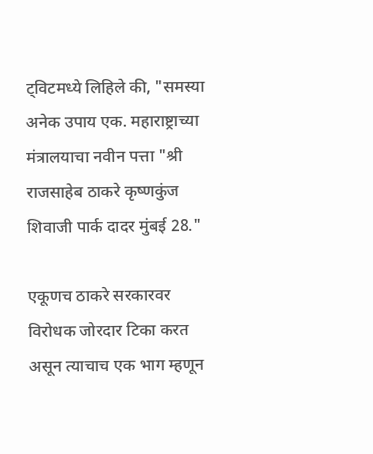ट्विटमध्ये लिहिले की, "समस्या अनेक उपाय एक. महाराष्ट्राच्या मंत्रालयाचा नवीन पत्ता "श्री राजसाहेब ठाकरे कृष्णकुंज शिवाजी पार्क दादर मुंबई 28."

एकूणच ठाकरे सरकारवर विरोधक जोरदार टिका करत असून त्याचाच एक भाग म्हणून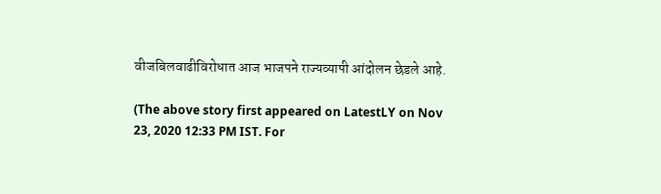वीजबिलवाढीविरोधात आज भाजपने राज्यव्यापी आंदोलन छेडले आहे.

(The above story first appeared on LatestLY on Nov 23, 2020 12:33 PM IST. For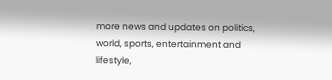more news and updates on politics, world, sports, entertainment and lifestyle,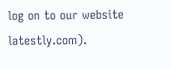log on to our website latestly.com).